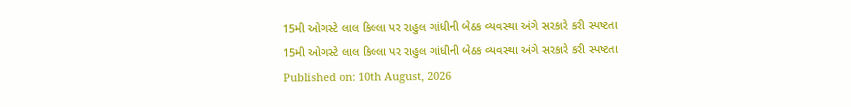15મી ઓગસ્ટે લાલ કિલ્લા પર રાહુલ ગાંધીની બેઠક વ્યવસ્થા અંગે સરકારે કરી સ્પષ્ટતા
15મી ઓગસ્ટે લાલ કિલ્લા પર રાહુલ ગાંધીની બેઠક વ્યવસ્થા અંગે સરકારે કરી સ્પષ્ટતા
Published on: 10th August, 2026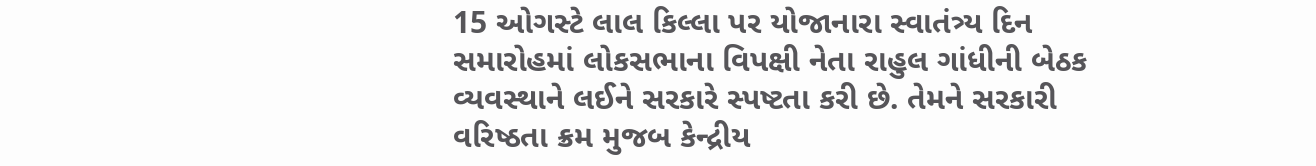15 ઓગસ્ટે લાલ કિલ્લા પર યોજાનારા સ્વાતંત્ર્ય દિન સમારોહમાં લોકસભાના વિપક્ષી નેતા રાહુલ ગાંધીની બેઠક વ્યવસ્થાને લઈને સરકારે સ્પષ્ટતા કરી છે. તેમને સરકારી વરિષ્ઠતા ક્રમ મુજબ કેન્દ્રીય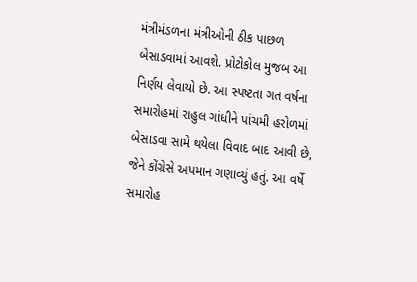મંત્રીમંડળના મંત્રીઓની ઠીક પાછળ બેસાડવામાં આવશે. પ્રોટોકોલ મુજબ આ નિર્ણય લેવાયો છે. આ સ્પષ્ટતા ગત વર્ષના સમારોહમાં રાહુલ ગાંધીને પાંચમી હરોળમાં બેસાડવા સામે થયેલા વિવાદ બાદ આવી છે, જેને કોંગ્રેસે અપમાન ગણાવ્યું હતું. આ વર્ષે સમારોહ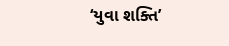‘યુવા શક્તિ’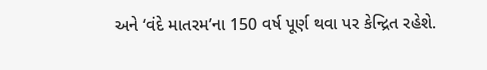અને ‘વંદે માતરમ’ના 150 વર્ષ પૂર્ણ થવા પર કેન્દ્રિત રહેશે.